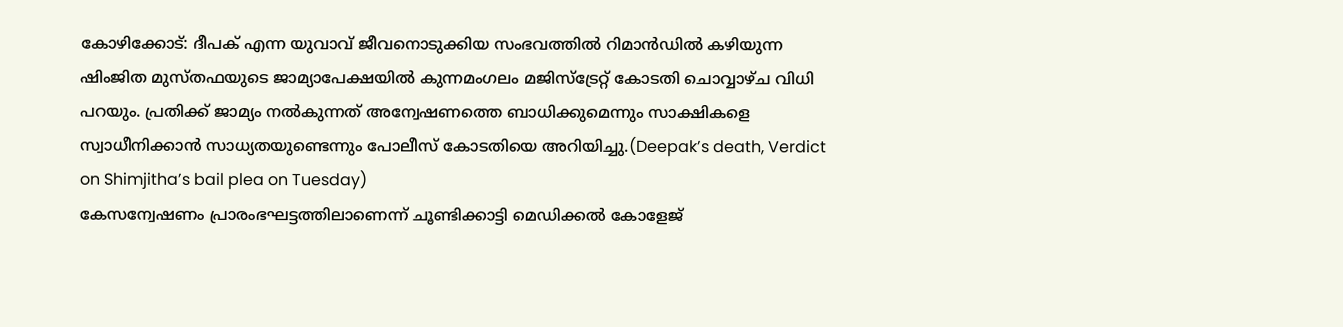കോഴിക്കോട്: ദീപക് എന്ന യുവാവ് ജീവനൊടുക്കിയ സംഭവത്തിൽ റിമാൻഡിൽ കഴിയുന്ന ഷിംജിത മുസ്തഫയുടെ ജാമ്യാപേക്ഷയിൽ കുന്നമംഗലം മജിസ്ട്രേറ്റ് കോടതി ചൊവ്വാഴ്ച വിധി പറയും. പ്രതിക്ക് ജാമ്യം നൽകുന്നത് അന്വേഷണത്തെ ബാധിക്കുമെന്നും സാക്ഷികളെ സ്വാധീനിക്കാൻ സാധ്യതയുണ്ടെന്നും പോലീസ് കോടതിയെ അറിയിച്ചു.(Deepak’s death, Verdict on Shimjitha’s bail plea on Tuesday)
കേസന്വേഷണം പ്രാരംഭഘട്ടത്തിലാണെന്ന് ചൂണ്ടിക്കാട്ടി മെഡിക്കൽ കോളേജ്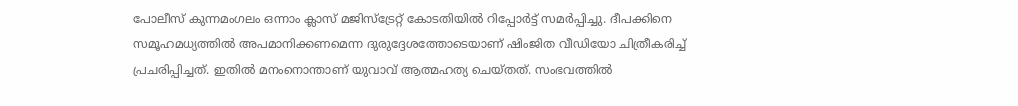പോലീസ് കുന്നമംഗലം ഒന്നാം ക്ലാസ് മജിസ്ട്രേറ്റ് കോടതിയിൽ റിപ്പോർട്ട് സമർപ്പിച്ചു. ദീപക്കിനെ സമൂഹമധ്യത്തിൽ അപമാനിക്കണമെന്ന ദുരുദ്ദേശത്തോടെയാണ് ഷിംജിത വീഡിയോ ചിത്രീകരിച്ച് പ്രചരിപ്പിച്ചത്. ഇതിൽ മനംനൊന്താണ് യുവാവ് ആത്മഹത്യ ചെയ്തത്. സംഭവത്തിൽ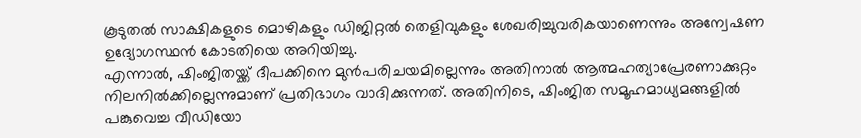കൂടുതൽ സാക്ഷികളുടെ മൊഴികളും ഡിജിറ്റൽ തെളിവുകളും ശേഖരിച്ചുവരികയാണെന്നും അന്വേഷണ ഉദ്യോഗസ്ഥൻ കോടതിയെ അറിയിച്ചു.
എന്നാൽ, ഷിംജിതയ്ക്ക് ദീപക്കിനെ മുൻപരിചയമില്ലെന്നും അതിനാൽ ആത്മഹത്യാപ്രേരണാക്കുറ്റം നിലനിൽക്കില്ലെന്നുമാണ് പ്രതിഭാഗം വാദിക്കുന്നത്. അതിനിടെ, ഷിംജിത സമൂഹമാധ്യമങ്ങളിൽ പങ്കുവെച്ച വീഡിയോ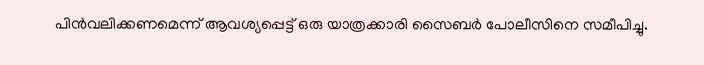പിൻവലിക്കണമെന്ന് ആവശ്യപ്പെട്ട് ഒരു യാത്രക്കാരി സൈബർ പോലീസിനെ സമീപിച്ചു.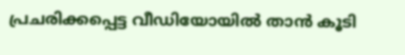പ്രചരിക്കപ്പെട്ട വീഡിയോയിൽ താൻ കൂടി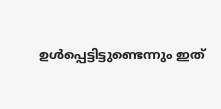ഉൾപ്പെട്ടിട്ടുണ്ടെന്നും ഇത്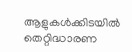ആളുകൾക്കിടയിൽ തെറ്റിദ്ധാരണ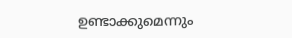ഉണ്ടാക്കുമെന്നും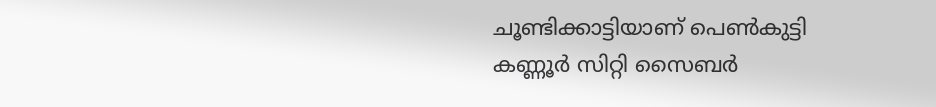ചൂണ്ടിക്കാട്ടിയാണ് പെൺകുട്ടി കണ്ണൂർ സിറ്റി സൈബർ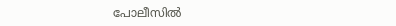പോലീസിൽ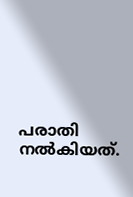പരാതി നൽകിയത്.